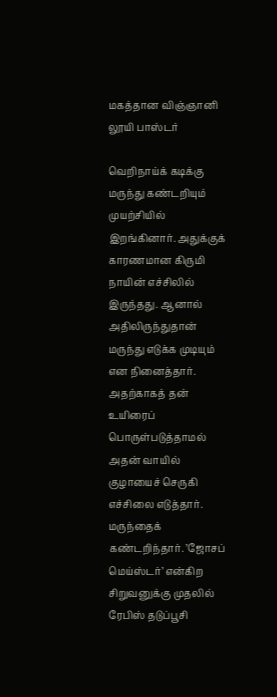மகத்தான விஞ்ஞானி லூயி பாஸ்டர்

வெறிநாய்க் கடிக்கு மருந்து கண்டறியும் முயற்சியில் இறங்கினார். அதுக்குக் காரணமான கிருமி நாயின் எச்சிலில் இருந்தது. ஆனால் அதிலிருந்துதான் மருந்து எடுக்க முடியும் என நினைத்தார். அதற்காகத் தன் உயிரைப் பொருள்படுத்தாமல் அதன் வாயில் குழாயைச் செருகி எச்சிலை எடுத்தார். மருந்தைக் கண்டறிந்தார். ’ஜோசப் மெய்ஸ்டர்’ என்கிற சிறுவனுக்கு முதலில் ரேபிஸ் தடுப்பூசி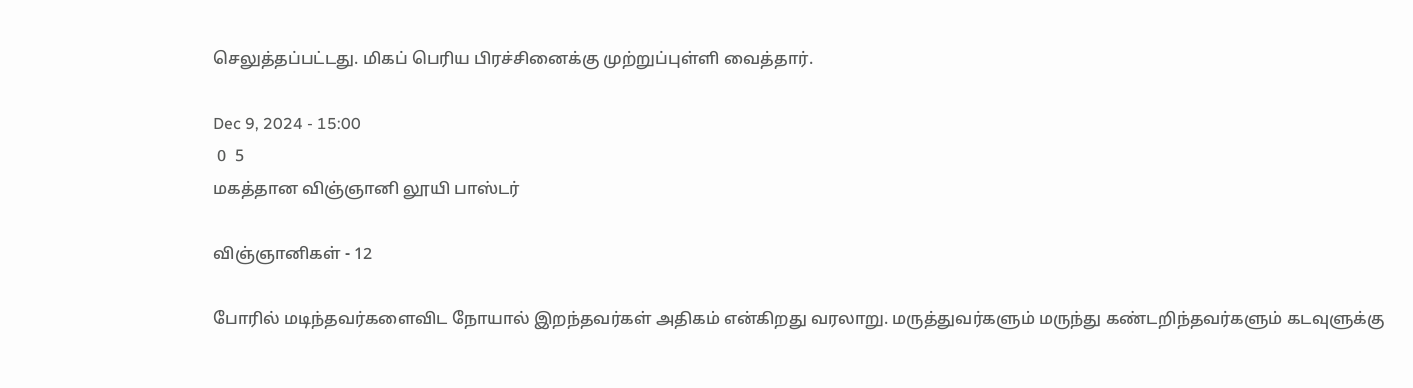செலுத்தப்பட்டது. மிகப் பெரிய பிரச்சினைக்கு முற்றுப்புள்ளி வைத்தார்.

Dec 9, 2024 - 15:00
 0  5
மகத்தான விஞ்ஞானி லூயி பாஸ்டர்

விஞ்ஞானிகள் - 12

போரில் மடிந்தவர்களைவிட நோயால் இறந்தவர்கள் அதிகம் என்கிறது வரலாறு. மருத்துவர்களும் மருந்து கண்டறிந்தவர்களும் கடவுளுக்கு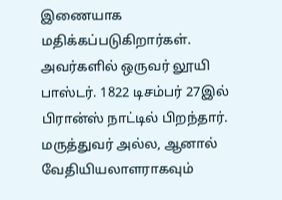இணையாக மதிக்கப்படுகிறார்கள். அவர்களில் ஒருவர் லூயி பாஸ்டர். 1822 டிசம்பர் 27இல் பிரான்ஸ் நாட்டில் பிறந்தார். மருத்துவர் அல்ல, ஆனால் வேதியியலாளராகவும்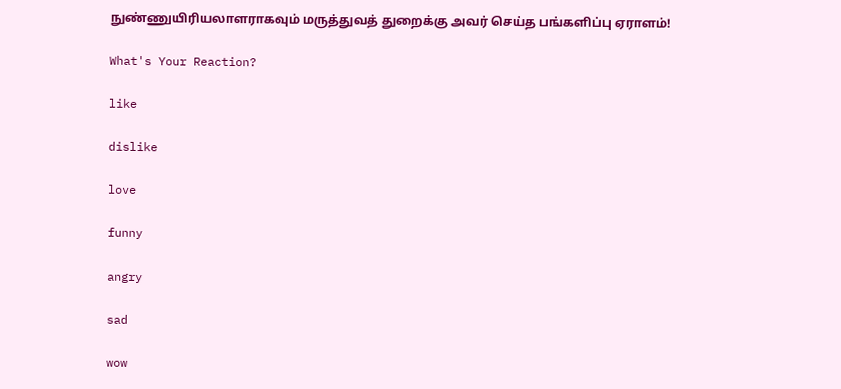நுண்ணுயிரியலாளராகவும் மருத்துவத் துறைக்கு அவர் செய்த பங்களிப்பு ஏராளம்!

What's Your Reaction?

like

dislike

love

funny

angry

sad

wow